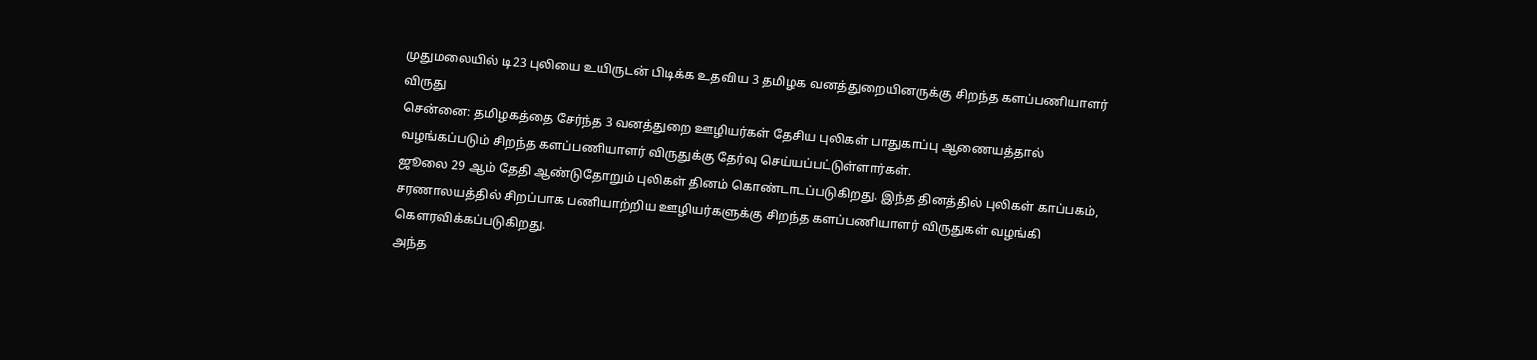முதுமலையில் டி23 புலியை உயிருடன் பிடிக்க உதவிய 3 தமிழக வனத்துறையினருக்கு சிறந்த களப்பணியாளர் விருது
சென்னை: தமிழகத்தை சேர்ந்த 3 வனத்துறை ஊழியர்கள் தேசிய புலிகள் பாதுகாப்பு ஆணையத்தால் வழங்கப்படும் சிறந்த களப்பணியாளர் விருதுக்கு தேர்வு செய்யப்பட்டுள்ளார்கள்.
ஜூலை 29 ஆம் தேதி ஆண்டுதோறும் புலிகள் தினம் கொண்டாடப்படுகிறது. இந்த தினத்தில் புலிகள் காப்பகம், சரணாலயத்தில் சிறப்பாக பணியாற்றிய ஊழியர்களுக்கு சிறந்த களப்பணியாளர் விருதுகள் வழங்கி கௌரவிக்கப்படுகிறது.
அந்த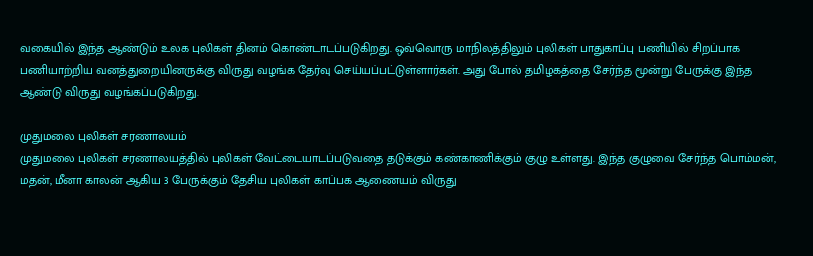வகையில் இந்த ஆண்டும் உலக புலிகள் தினம் கொண்டாடப்படுகிறது. ஒவ்வொரு மாநிலத்திலும் புலிகள் பாதுகாப்பு பணியில் சிறப்பாக பணியாற்றிய வனத்துறையினருக்கு விருது வழங்க தேர்வு செய்யப்பட்டுள்ளார்கள். அது போல் தமிழகத்தை சேர்ந்த மூன்று பேருக்கு இந்த ஆண்டு விருது வழங்கப்படுகிறது.

முதுமலை புலிகள் சரணாலயம்
முதுமலை புலிகள் சரணாலயத்தில் புலிகள் வேட்டையாடப்படுவதை தடுக்கும் கண்காணிக்கும் குழு உள்ளது. இந்த குழுவை சேர்ந்த பொம்மன், மதன், மீனா காலன் ஆகிய 3 பேருக்கும் தேசிய புலிகள் காப்பக ஆணையம் விருது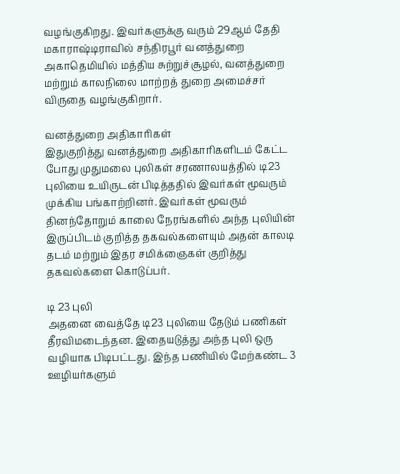வழங்குகிறது. இவர்களுக்கு வரும் 29ஆம் தேதி மகாராஷ்டிராவில் சந்திரபூர் வனத்துறை அகாதெமியில் மத்திய சுற்றுச்சூழல், வனத்துறை மற்றும் காலநிலை மாற்றத் துறை அமைச்சர் விருதை வழங்குகிறார்.

வனத்துறை அதிகாரிகள்
இதுகுறித்து வனத்துறை அதிகாரிகளிடம் கேட்ட போது முதுமலை புலிகள் சரணாலயத்தில் டி23 புலியை உயிருடன் பிடித்ததில் இவர்கள் மூவரும் முக்கிய பங்காற்றினர். இவர்கள் மூவரும் தினந்தோறும் காலை நேரங்களில் அந்த புலியின் இருப்பிடம் குறித்த தகவல்களையும் அதன் காலடி தடம் மற்றும் இதர சமிக்ஞைகள் குறித்து தகவல்களை கொடுப்பர்.

டி 23 புலி
அதனை வைத்தே டி23 புலியை தேடும் பணிகள் தீரவிமடைந்தன. இதையடுத்து அந்த புலி ஒரு வழியாக பிடிபட்டது. இந்த பணியில் மேற்கண்ட 3 ஊழியர்களும்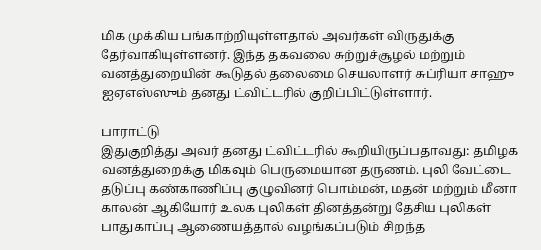மிக முக்கிய பங்காற்றியுள்ளதால் அவர்கள் விருதுக்கு தேர்வாகியுள்ளனர். இந்த தகவலை சுற்றுச்சூழல் மற்றும் வனத்துறையின் கூடுதல் தலைமை செயலாளர் சுப்ரியா சாஹு ஐஏஎஸ்ஸும் தனது ட்விட்டரில் குறிப்பிட்டுள்ளார்.

பாராட்டு
இதுகுறித்து அவர் தனது ட்விட்டரில் கூறியிருப்பதாவது: தமிழக வனத்துறைக்கு மிகவும் பெருமையான தருணம். புலி வேட்டை தடுப்பு கண்காணிப்பு குழுவினர் பொம்மன், மதன் மற்றும் மீனா காலன் ஆகியோர் உலக புலிகள் தினத்தன்று தேசிய புலிகள் பாதுகாப்பு ஆணையத்தால் வழங்கப்படும் சிறந்த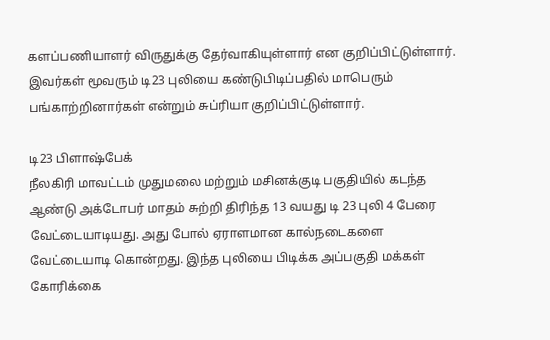களப்பணியாளர் விருதுக்கு தேர்வாகியுள்ளார் என குறிப்பிட்டுள்ளார். இவர்கள் மூவரும் டி23 புலியை கண்டுபிடிப்பதில் மாபெரும் பங்காற்றினார்கள் என்றும் சுப்ரியா குறிப்பிட்டுள்ளார்.

டி23 பிளாஷ்பேக்
நீலகிரி மாவட்டம் முதுமலை மற்றும் மசினக்குடி பகுதியில் கடந்த ஆண்டு அக்டோபர் மாதம் சுற்றி திரிந்த 13 வயது டி 23 புலி 4 பேரை வேட்டையாடியது. அது போல் ஏராளமான கால்நடைகளை வேட்டையாடி கொன்றது. இந்த புலியை பிடிக்க அப்பகுதி மக்கள் கோரிக்கை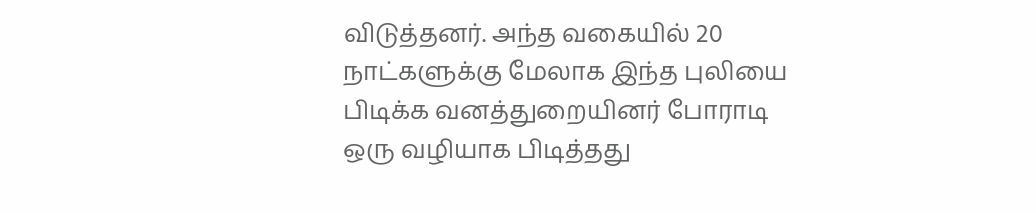விடுத்தனர். அந்த வகையில் 20 நாட்களுக்கு மேலாக இந்த புலியை பிடிக்க வனத்துறையினர் போராடி ஒரு வழியாக பிடித்தது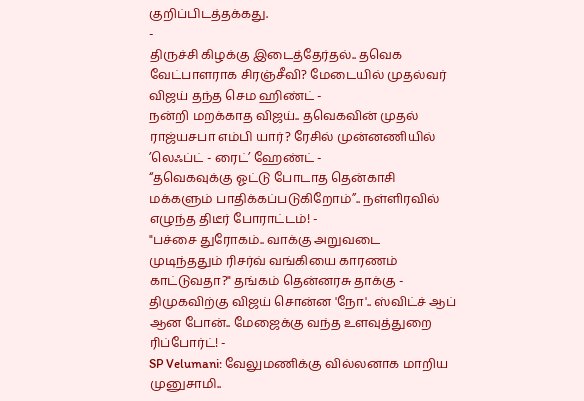குறிப்பிடத்தக்கது.
-
திருச்சி கிழக்கு இடைத்தேர்தல்.. தவெக வேட்பாளராக சிரஞ்சீவி? மேடையில் முதல்வர் விஜய் தந்த செம ஹிண்ட் -
நன்றி மறக்காத விஜய்.. தவெகவின் முதல் ராஜ்யசபா எம்பி யார்? ரேசில் முன்னணியில் ’லெஃப்ட் - ரைட்’ ஹேண்ட் -
“தவெகவுக்கு ஓட்டு போடாத தென்காசி மக்களும் பாதிக்கப்படுகிறோம்”.. நள்ளிரவில் எழுந்த திடீர் போராட்டம்! -
"பச்சை துரோகம்.. வாக்கு அறுவடை முடிந்ததும் ரிசர்வ் வங்கியை காரணம் காட்டுவதா?" தங்கம் தென்னரசு தாக்கு -
திமுகவிற்கு விஜய் சொன்ன 'நோ'.. ஸ்விட்ச் ஆப் ஆன போன்.. மேஜைக்கு வந்த உளவுத்துறை ரிப்போர்ட்! -
SP Velumani: வேலுமணிக்கு வில்லனாக மாறிய முனுசாமி..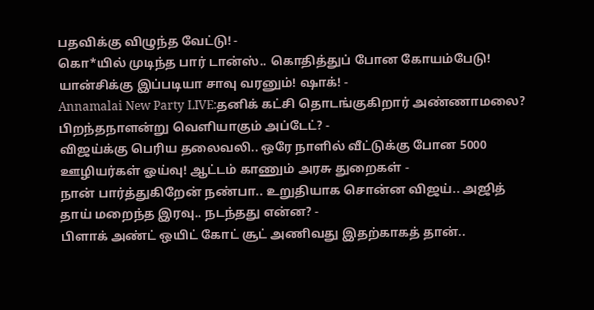பதவிக்கு விழுந்த வேட்டு! -
கொ*யில் முடிந்த பார் டான்ஸ்.. கொதித்துப் போன கோயம்பேடு! யான்சிக்கு இப்படியா சாவு வரனும்! ஷாக்! -
Annamalai New Party LIVE:தனிக் கட்சி தொடங்குகிறார் அண்ணாமலை? பிறந்தநாளன்று வெளியாகும் அப்டேட்? -
விஜய்க்கு பெரிய தலைவலி.. ஒரே நாளில் வீட்டுக்கு போன 5000 ஊழியர்கள் ஓய்வு! ஆட்டம் காணும் அரசு துறைகள் -
நான் பார்த்துகிறேன் நண்பா.. உறுதியாக சொன்ன விஜய்.. அஜித் தாய் மறைந்த இரவு.. நடந்தது என்ன? -
பிளாக் அண்ட் ஒயிட் கோட் சூட் அணிவது இதற்காகத் தான்..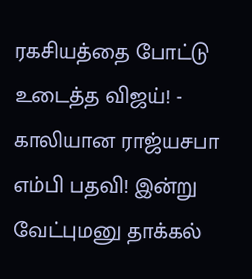ரகசியத்தை போட்டு உடைத்த விஜய்! -
காலியான ராஜ்யசபா எம்பி பதவி! இன்று வேட்புமனு தாக்கல்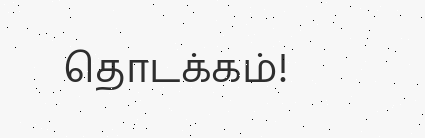தொடக்கம்!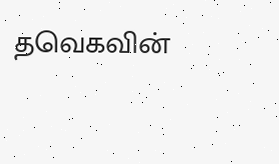தவெகவின்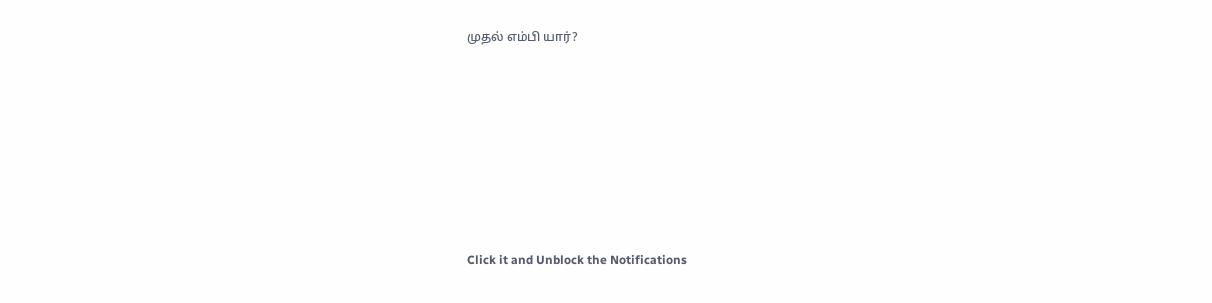முதல் எம்பி யார்?












Click it and Unblock the Notifications